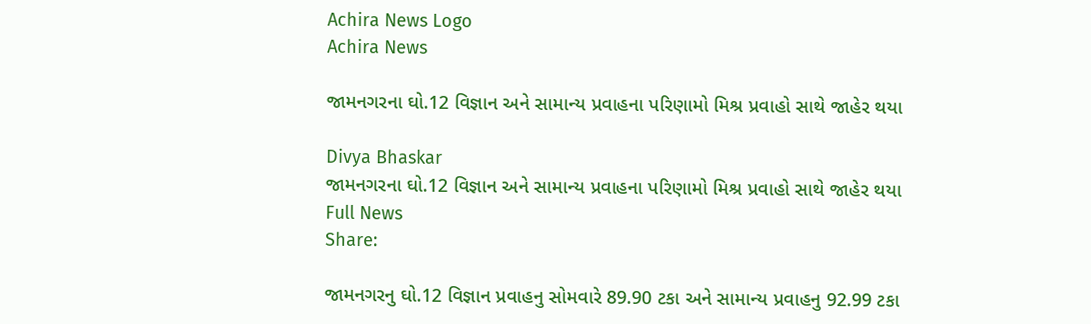Achira News Logo
Achira News

જામનગરના ઘો.12 વિજ્ઞાન અને સામાન્ય પ્રવાહના પરિણામો મિશ્ર પ્રવાહો સાથે જાહેર થયા

Divya Bhaskar
જામનગરના ઘો.12 વિજ્ઞાન અને સામાન્ય પ્રવાહના પરિણામો મિશ્ર પ્રવાહો સાથે જાહેર થયા
Full News
Share:

જામનગરનુ ઘો.12 વિજ્ઞાન પ્રવાહનુ સોમવારે 89.90 ટકા અને સામાન્ય પ્રવાહનુ 92.99 ટકા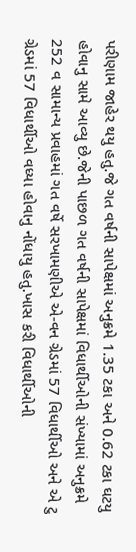પરીણામ જાહેર થયુ હતુ.જે ગત વર્ષની સાપેક્ષમાં અનુક્રમે 1.35 ટકા અને 0.62 ટકા ઘટયુ હોવાનુ સામે આવ્યુ છે.જેની પાછળ ગત વર્ષની સાપેક્ષમાં વિધાર્થીઓની સંખ્યામાં અનુક્રમે 252 વ સામાન્ય પ્રવાહમાં ગત વર્ષે સરખામણીએ એ-વન ગ્રેડમાં 57 વિધાર્થીઓ અને એ ટુ ગ્રેડમાં 57 વિધાર્થીઓ વધ્યા હોવાનુ નોંધાયુ હતુ.ખાસ કરી વિધાર્થીઓની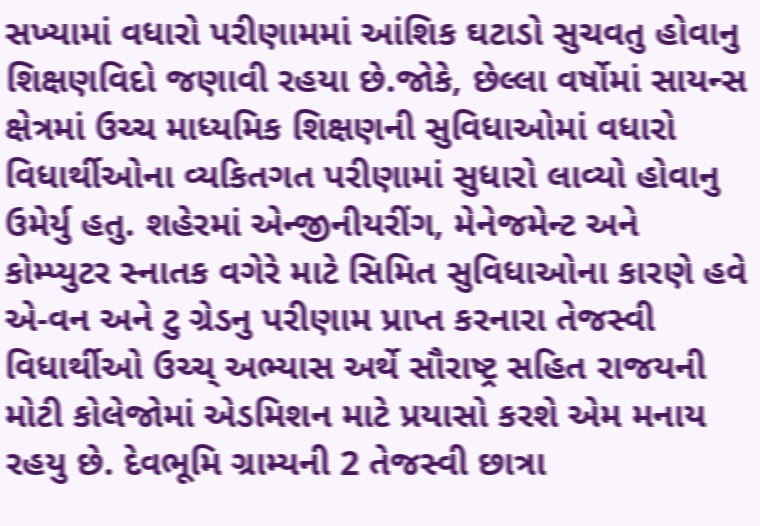સખ્યામાં વધારો પરીણામમાં આંશિક ઘટાડો સુચવતુ હોવાનુ શિક્ષણવિદો જણાવી રહયા છે.જોકે, છેલ્લા વર્ષોમાં સાયન્સ ક્ષેત્રમાં ઉચ્ચ માધ્યમિક શિક્ષણની સુવિધાઓમાં વધારો વિધાર્થીઓના વ્યકિતગત પરીણામાં સુધારો લાવ્યો હોવાનુ ઉમેર્યુ હતુ. શહેરમાં એન્જીનીયરીંગ, મેનેજમેન્ટ અને કોમ્પ્યુટર સ્નાતક વગેરે માટે સિમિત સુવિધાઓના કારણે હવે એ-વન અને ટુ ગ્રેડનુ પરીણામ પ્રાપ્ત કરનારા તેજસ્વી વિધાર્થીઓ ઉચ્ચ્ અભ્યાસ અર્થે સૌરાષ્ટ્ર સહિત રાજયની મોટી કોલેજોમાં એડમિશન માટે પ્રયાસો કરશે એમ મનાય રહયુ છે. દેવભૂમિ ગ્રામ્યની 2 તેજસ્વી છાત્રા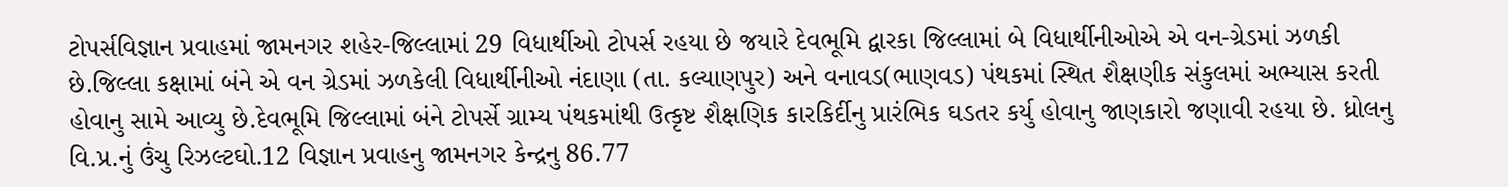ટોપર્સવિજ્ઞાન પ્રવાહમાં જામનગર શહેર-જિલ્લામાં 29 વિધાર્થીઓ ટોપર્સ રહયા છે જયારે દેવભૂમિ દ્વારકા જિલ્લામાં બે વિધાર્થીનીઓએ એ વન-ગ્રેડમાં ઝળકી છે.જિલ્લા કક્ષામાં બંને એ વન ગ્રેડમાં ઝળકેલી વિધાર્થીનીઓ નંદાણા (તા. કલ્યાણપુર) અને વનાવડ(ભાણવડ) પંથકમાં સ્થિત શૈક્ષણીક સંકુલમાં અભ્યાસ કરતી હોવાનુ સામે આવ્યુ છે.દેવભૂમિ જિલ્લામાં બંને ટોપર્સે ગ્રામ્ય પંથકમાંથી ઉત્કૃષ્ટ શૈક્ષણિક કારકિર્દીનુ પ્રારંભિક ઘડતર કર્યુ હોવાનુ જાણકારો જણાવી રહયા છે. ધ્રોલનુ વિ.પ્ર.નું ઉંચુ રિઝલ્ટઘો.12 વિજ્ઞાન પ્રવાહનુ જામનગર કેન્દ્રનુ 86.77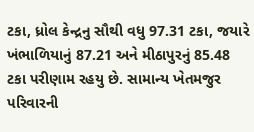ટકા, ધ્રોલ કેન્દ્રનુ સૌથી વધુ 97.31 ટકા, જયારે ખંભાળિયાનું 87.21 અને મીઠાપુરનું 85.48 ટકા પરીણામ રહયુ છે. સામાન્ય ખેતમજુર પરિવારની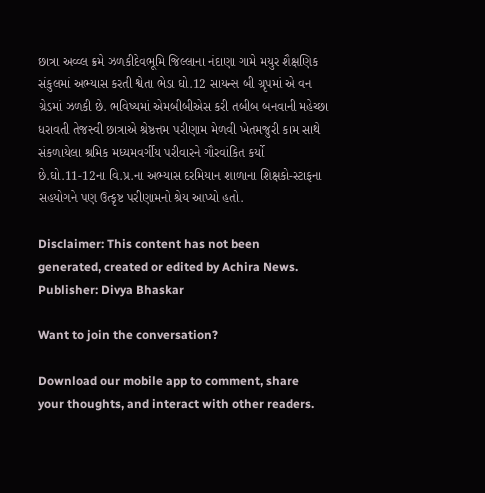છાત્રા અવ્વ્લ ક્રમે ઝળકીદેવભૂમિ જિલ્લાના નંદાણા ગામે મયુર શૈક્ષણિક સંકુલમાં અભ્યાસ કરતી શ્વેતા ભેડા ઘો.12 સાયન્સ બી ગ્રૃપમાં એ વન ગ્રેડમાં ઝળકી છે. ભવિષ્યમાં એમબીબીએસ કરી તબીબ બનવાની મહેચ્છા ધરાવતી તેજસ્વી છાત્રાએ શ્રેષ્ઠત્તમ પરીણામ મેળવી ખેતમજુરી કામ સાથે સંકળાયેલા શ્રમિક મધ્યમવર્ગીય પરીવારને ગૌરવાંકિત કર્યો છે.ઘો.11-12ના વિ.પ્ર.ના અભ્યાસ દરમિયાન શાળાના શિક્ષકો-સ્ટાફના સહયોગને પણ ઉત્કૃષ્ટ પરીણામનો શ્રેય આપ્યો હતો.

Disclaimer: This content has not been generated, created or edited by Achira News.
Publisher: Divya Bhaskar

Want to join the conversation?

Download our mobile app to comment, share your thoughts, and interact with other readers.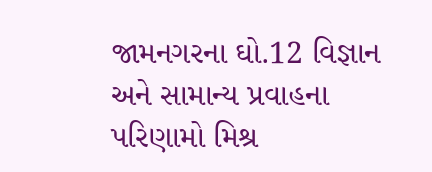જામનગરના ઘો.12 વિજ્ઞાન અને સામાન્ય પ્રવાહના પરિણામો મિશ્ર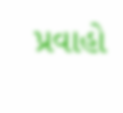પ્રવાહો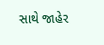સાથે જાહેર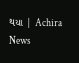થયા | Achira News